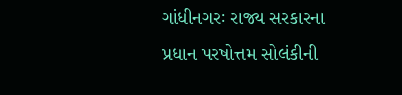ગાંધીનગરઃ રાજ્ય સરકારના પ્રધાન પરષોત્તમ સોલંકીની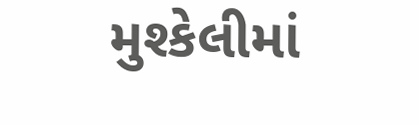મુશ્કેલીમાં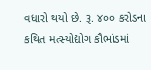વધારો થયો છે. રૂ. ૪૦૦ કરોડના કથિત મત્સ્યોદ્યોગ કૌભાંડમાં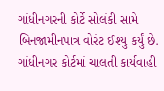ગાંધીનગરની કોર્ટે સોલંકી સામે બિનજામીનપાત્ર વોરંટ ઈશ્યુ કર્યું છે. ગાંધીનગર કોર્ટમાં ચાલતી કાર્યવાહી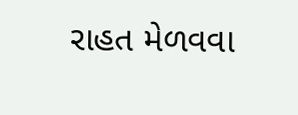રાહત મેળવવા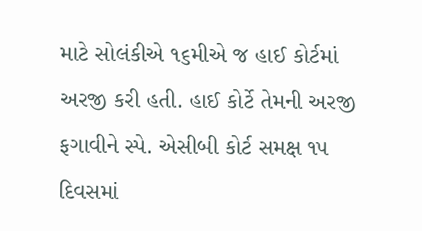માટે સોલંકીએ ૧૬મીએ જ હાઈ કોર્ટમાં અરજી કરી હતી. હાઈ કોર્ટે તેમની અરજી ફગાવીને સ્પે. એસીબી કોર્ટ સમક્ષ ૧૫ દિવસમાં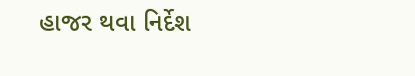હાજર થવા નિર્દેશ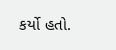કર્યો હતો.